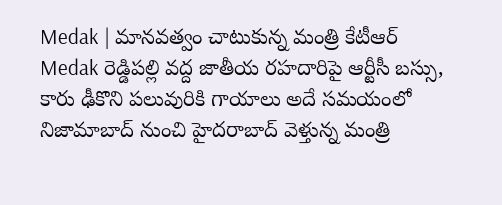Medak | మానవత్వం చాటుకున్న మంత్రి కేటీఆర్
Medak రెడ్డిపల్లి వద్ద జాతీయ రహదారిపై ఆర్టీసీ బస్సు, కారు ఢీకొని పలువురికి గాయాలు అదే సమయంలో నిజామాబాద్ నుంచి హైదరాబాద్ వెళ్తున్న మంత్రి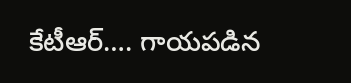కేటీఆర్…. గాయపడిన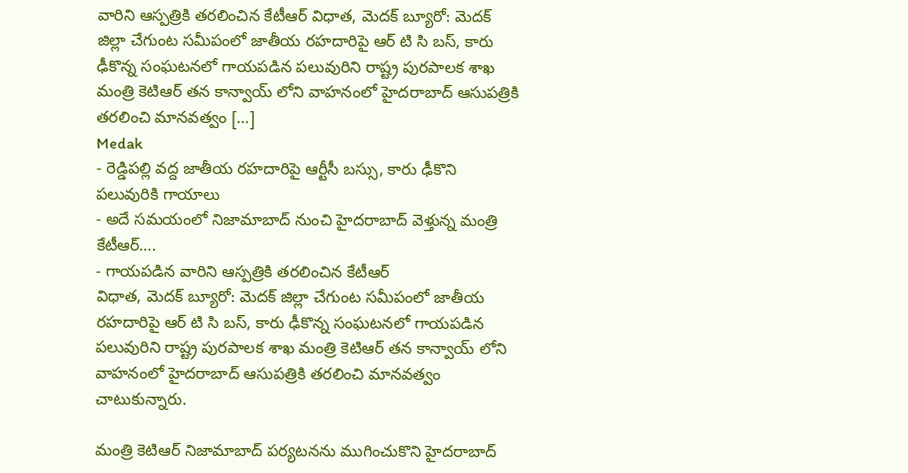వారిని ఆస్పత్రికి తరలించిన కేటీఆర్ విధాత, మెదక్ బ్యూరో: మెదక్ జిల్లా చేగుంట సమీపంలో జాతీయ రహదారిపై ఆర్ టి సి బస్, కారు ఢీకొన్న సంఘటనలో గాయపడిన పలువురిని రాష్ట్ర పురపాలక శాఖ మంత్రి కెటిఆర్ తన కాన్వాయ్ లోని వాహనంలో హైదరాబాద్ ఆసుపత్రికి తరలించి మానవత్వం […]
Medak
- రెడ్డిపల్లి వద్ద జాతీయ రహదారిపై ఆర్టీసీ బస్సు, కారు ఢీకొని పలువురికి గాయాలు
- అదే సమయంలో నిజామాబాద్ నుంచి హైదరాబాద్ వెళ్తున్న మంత్రి కేటీఆర్….
- గాయపడిన వారిని ఆస్పత్రికి తరలించిన కేటీఆర్
విధాత, మెదక్ బ్యూరో: మెదక్ జిల్లా చేగుంట సమీపంలో జాతీయ రహదారిపై ఆర్ టి సి బస్, కారు ఢీకొన్న సంఘటనలో గాయపడిన పలువురిని రాష్ట్ర పురపాలక శాఖ మంత్రి కెటిఆర్ తన కాన్వాయ్ లోని వాహనంలో హైదరాబాద్ ఆసుపత్రికి తరలించి మానవత్వం చాటుకున్నారు.

మంత్రి కెటిఆర్ నిజామాబాద్ పర్యటనను ముగించుకొని హైదరాబాద్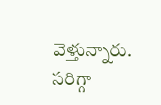వెళ్తున్నారు. సరిగ్గా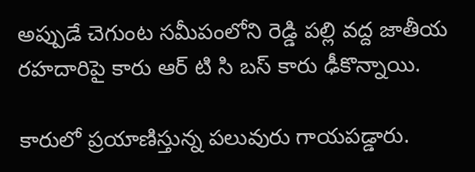అప్పుడే చెగుంట సమీపంలోని రెడ్డి పల్లి వద్ద జాతీయ రహదారిపై కారు ఆర్ టి సి బస్ కారు ఢీకొన్నాయి.

కారులో ప్రయాణిస్తున్న పలువురు గాయపడ్డారు.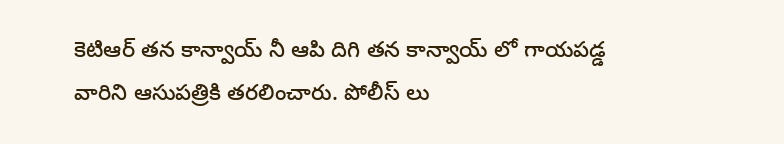కెటిఆర్ తన కాన్వాయ్ నీ ఆపి దిగి తన కాన్వాయ్ లో గాయపడ్డ వారిని ఆసుపత్రికి తరలించారు. పోలీస్ లు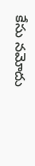కేసు నమోదు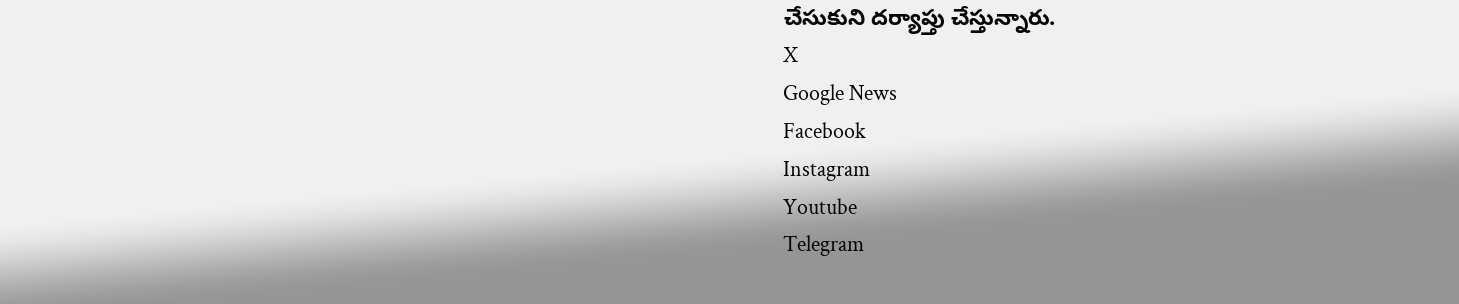చేసుకుని దర్యాప్తు చేస్తున్నారు.
X
Google News
Facebook
Instagram
Youtube
Telegram